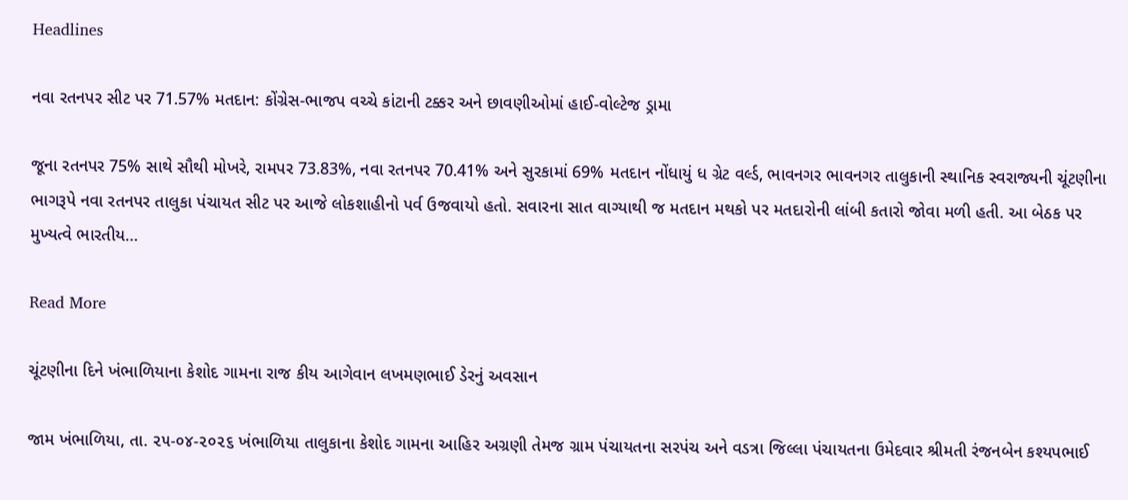Headlines

નવા રતનપર સીટ પર 71.57% મતદાન: કોંગ્રેસ-ભાજપ વચ્ચે કાંટાની ટક્કર અને છાવણીઓમાં હાઈ-વોલ્ટેજ ડ્રામા

જૂના રતનપર 75% સાથે સૌથી મોખરે, રામપર 73.83%, નવા રતનપર 70.41% અને સુરકામાં 69% મતદાન નોંધાયું ધ ગ્રેટ વર્લ્ડ, ભાવનગર ભાવનગર તાલુકાની સ્થાનિક સ્વરાજ્યની ચૂંટણીના ભાગરૂપે નવા રતનપર તાલુકા પંચાયત સીટ પર આજે લોકશાહીનો પર્વ ઉજવાયો હતો. સવારના સાત વાગ્યાથી જ મતદાન મથકો પર મતદારોની લાંબી કતારો જોવા મળી હતી. આ બેઠક પર મુખ્યત્વે ભારતીય…

Read More

ચૂંટણીના દિને ખંભાળિયાના કેશોદ ગામના રાજ કીય આગેવાન લખમણભાઈ ડેરનું અવસાન

જામ ખંભાળિયા, તા. ૨૫-૦૪-૨૦૨૬ ખંભાળિયા તાલુકાના કેશોદ ગામના આહિર અગ્રણી તેમજ ગ્રામ પંચાયતના સરપંચ અને વડત્રા જિલ્લા પંચાયતના ઉમેદવાર શ્રીમતી રંજનબેન કશ્યપભાઈ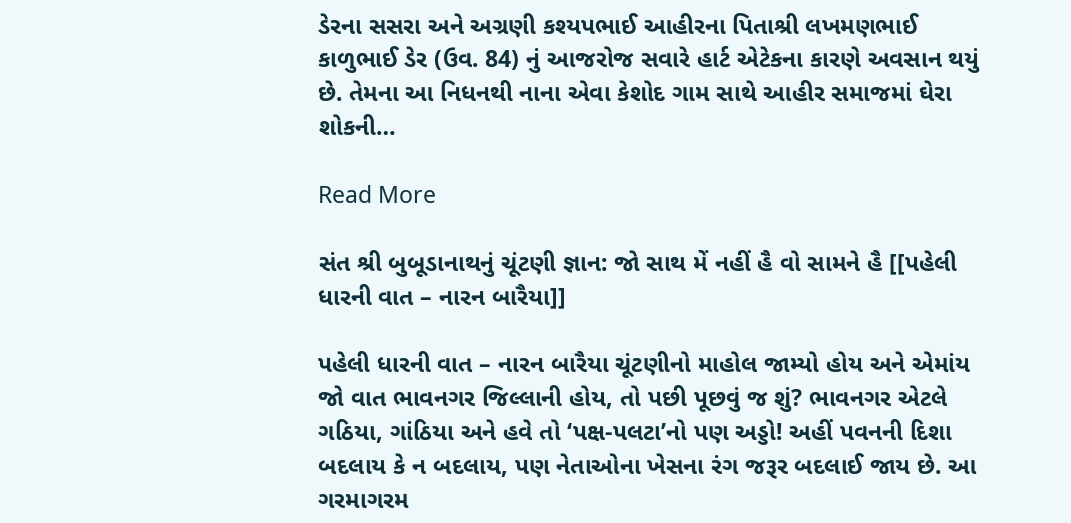ડેરના સસરા અને અગ્રણી કશ્યપભાઈ આહીરના પિતાશ્રી લખમણભાઈ કાળુભાઈ ડેર (ઉવ. 84) નું આજરોજ સવારે હાર્ટ એટેકના કારણે અવસાન થયું છે. તેમના આ નિધનથી નાના એવા કેશોદ ગામ સાથે આહીર સમાજમાં ઘેરા શોકની…

Read More

સંત શ્રી બુબૂડાનાથનું ચૂંટણી જ્ઞાન: જો સાથ મેં નહીં હૈ વો સામને હૈ [[પહેલી ધારની વાત – નારન બારૈયા]]

પહેલી ધારની વાત – નારન બારૈયા ચૂંટણીનો માહોલ જામ્યો હોય અને એમાંય જો વાત ભાવનગર જિલ્લાની હોય, તો પછી પૂછવું જ શું? ભાવનગર એટલે ગઠિયા, ગાંઠિયા અને હવે તો ‘પક્ષ-પલટા’નો પણ અડ્ડો! અહીં પવનની દિશા બદલાય કે ન બદલાય, પણ નેતાઓના ખેસના રંગ જરૂર બદલાઈ જાય છે. આ ગરમાગરમ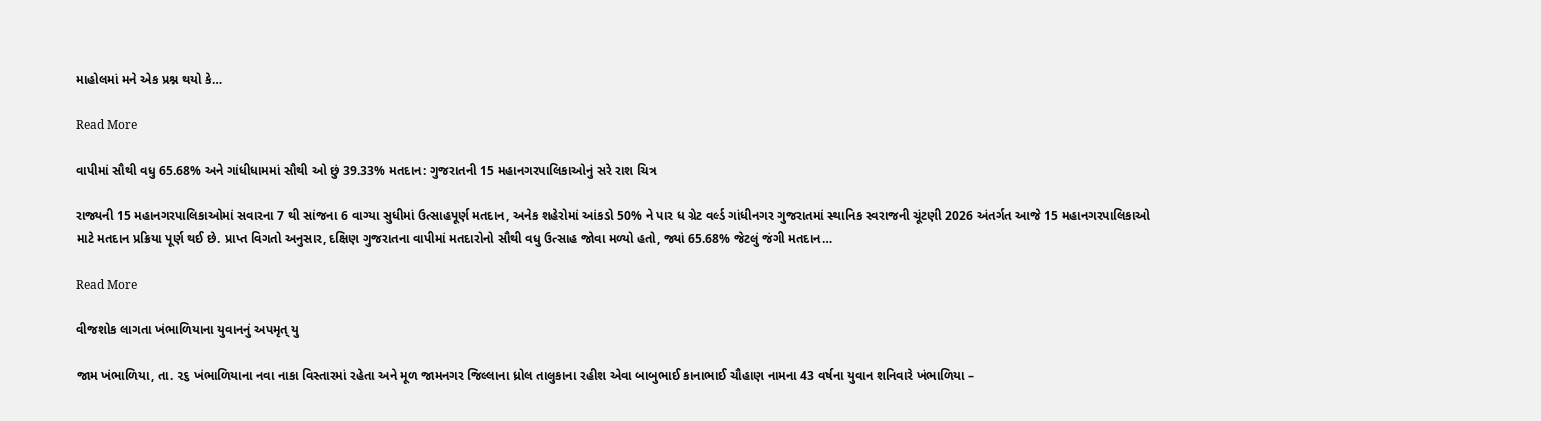માહોલમાં મને એક પ્રશ્ન થયો કે…

Read More

વાપીમાં સૌથી વધુ 65.68% અને ગાંધીધામમાં સૌથી ઓ છું 39.33% મતદાન: ગુજરાતની 15 મહાનગરપાલિકાઓનું સરે રાશ ચિત્ર

રાજ્યની 15 મહાનગરપાલિકાઓમાં સવારના 7 થી સાંજના 6 વાગ્યા સુધીમાં ઉત્સાહપૂર્ણ મતદાન, અનેક શહેરોમાં આંકડો 50% ને પાર ધ ગ્રેટ વર્લ્ડ ગાંધીનગર ગુજરાતમાં સ્થાનિક સ્વરાજની ચૂંટણી 2026 અંતર્ગત આજે 15 મહાનગરપાલિકાઓ માટે મતદાન પ્રક્રિયા પૂર્ણ થઈ છે. પ્રાપ્ત વિગતો અનુસાર, દક્ષિણ ગુજરાતના વાપીમાં મતદારોનો સૌથી વધુ ઉત્સાહ જોવા મળ્યો હતો, જ્યાં 65.68% જેટલું જંગી મતદાન…

Read More

વીજશોક લાગતા ખંભાળિયાના યુવાનનું અપમૃત્ યુ

જામ ખંભાળિયા, તા. ૨૬ ખંભાળિયાના નવા નાકા વિસ્તારમાં રહેતા અને મૂળ જામનગર જિલ્લાના ધ્રોલ તાલુકાના રહીશ એવા બાબુભાઈ કાનાભાઈ ચૌહાણ નામના 43 વર્ષના યુવાન શનિવારે ખંભાળિયા –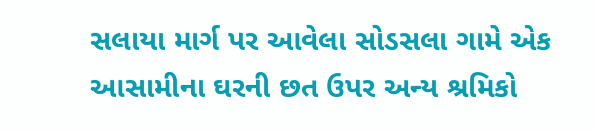સલાયા માર્ગ પર આવેલા સોડસલા ગામે એક આસામીના ઘરની છત ઉપર અન્ય શ્રમિકો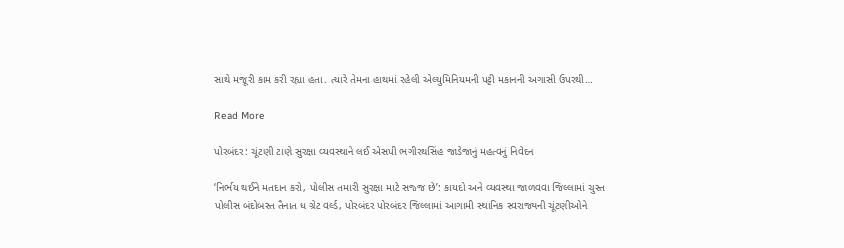સાથે મજૂરી કામ કરી રહ્યા હતા. ત્યારે તેમના હાથમાં રહેલી એલ્યુમિનિયમની પટ્ટી મકાનની અગાસી ઉપરથી…

Read More

પોરબંદર: ચૂંટણી ટાણે સુરક્ષા વ્યવસ્થાને લઈ એસપી ભગીરથસિંહ જાડેજાનું મહત્વનું નિવેદન

‘નિર્ભય થઈને મતદાન કરો, પોલીસ તમારી સુરક્ષા માટે સજ્જ છે’: કાયદો અને વ્યવસ્થા જાળવવા જિલ્લામાં ચુસ્ત પોલીસ બંદોબસ્ત તૈનાત ધ ગ્રેટ વર્લ્ડ, પોરબંદર પોરબંદર જિલ્લામાં આગામી સ્થાનિક સ્વરાજ્યની ચૂંટણીઓને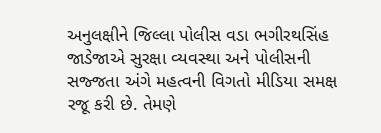અનુલક્ષીને જિલ્લા પોલીસ વડા ભગીરથસિંહ જાડેજાએ સુરક્ષા વ્યવસ્થા અને પોલીસની સજ્જતા અંગે મહત્વની વિગતો મીડિયા સમક્ષ રજૂ કરી છે. તેમણે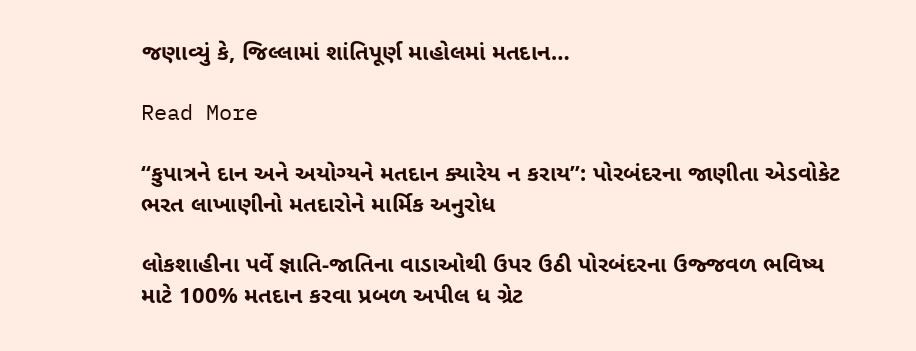જણાવ્યું કે, જિલ્લામાં શાંતિપૂર્ણ માહોલમાં મતદાન…

Read More

“કુપાત્રને દાન અને અયોગ્યને મતદાન ક્યારેય ન કરાય”: પોરબંદરના જાણીતા એડવોકેટ ભરત લાખાણીનો મતદારોને માર્મિક અનુરોધ

લોકશાહીના પર્વે જ્ઞાતિ-જાતિના વાડાઓથી ઉપર ઉઠી પોરબંદરના ઉજ્જવળ ભવિષ્ય માટે 100% મતદાન કરવા પ્રબળ અપીલ ધ ગ્રેટ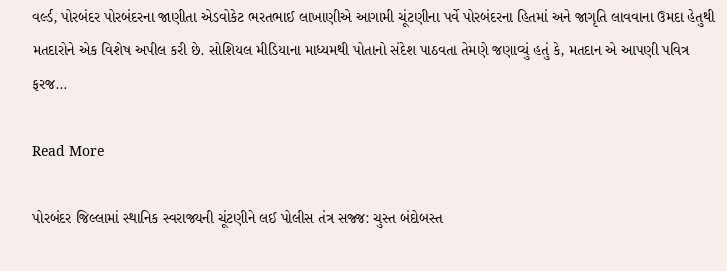વર્લ્ડ, પોરબંદર પોરબંદરના જાણીતા એડવોકેટ ભરતભાઈ લાખાણીએ આગામી ચૂંટણીના પર્વે પોરબંદરના હિતમાં અને જાગૃતિ લાવવાના ઉમદા હેતુથી મતદારોને એક વિશેષ અપીલ કરી છે. સોશિયલ મીડિયાના માધ્યમથી પોતાનો સંદેશ પાઠવતા તેમણે જણાવ્યું હતું કે, મતદાન એ આપણી પવિત્ર ફરજ…

Read More

પોરબંદર જિલ્લામાં સ્થાનિક સ્વરાજ્યની ચૂંટણીને લઈ પોલીસ તંત્ર સજ્જ: ચુસ્ત બંદોબસ્ત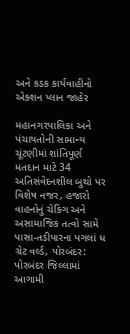અને કડક કાર્યવાહીનો એક્શન પ્લાન જાહેર

મહાનગરપાલિકા અને પંચાયતોની સામાન્ય ચૂંટણીમાં શાંતિપૂર્ણ મતદાન માટે 34 અતિસંવેદનશીલ બુથો પર વિશેષ નજર, હજારો વાહનોનું ચેકિંગ અને અસામાજિક તત્વો સામે પાસા-તડીપારના પગલાં ધ ગ્રેટ વર્લ્ડ, પોરબંદર: પોરબંદર જિલ્લામાં આગામી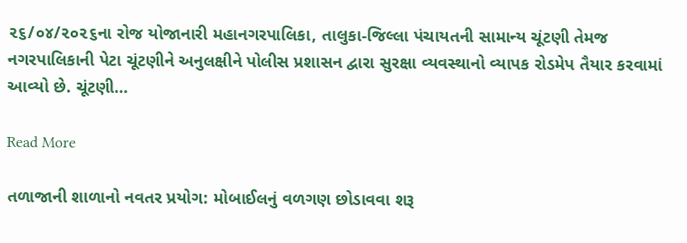૨૬/૦૪/૨૦૨૬ના રોજ યોજાનારી મહાનગરપાલિકા, તાલુકા-જિલ્લા પંચાયતની સામાન્ય ચૂંટણી તેમજ નગરપાલિકાની પેટા ચૂંટણીને અનુલક્ષીને પોલીસ પ્રશાસન દ્વારા સુરક્ષા વ્યવસ્થાનો વ્યાપક રોડમેપ તૈયાર કરવામાં આવ્યો છે. ચૂંટણી…

Read More

તળાજાની શાળાનો નવતર પ્રયોગ: મોબાઈલનું વળગણ છોડાવવા શરૂ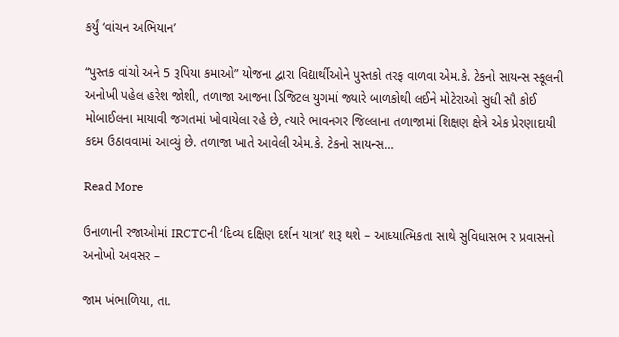કર્યું ‘વાંચન અભિયાન’

“પુસ્તક વાંચો અને 5 રૂપિયા કમાઓ” યોજના દ્વારા વિદ્યાર્થીઓને પુસ્તકો તરફ વાળવા એમ.કે. ટેકનો સાયન્સ સ્કૂલની અનોખી પહેલ હરેશ જોશી, તળાજા આજના ડિજિટલ યુગમાં જ્યારે બાળકોથી લઈને મોટેરાઓ સુધી સૌ કોઈ મોબાઈલના માયાવી જગતમાં ખોવાયેલા રહે છે, ત્યારે ભાવનગર જિલ્લાના તળાજામાં શિક્ષણ ક્ષેત્રે એક પ્રેરણાદાયી કદમ ઉઠાવવામાં આવ્યું છે. તળાજા ખાતે આવેલી એમ.કે. ટેકનો સાયન્સ…

Read More

ઉનાળાની રજાઓમાં IRCTCની ‘દિવ્ય દક્ષિણ દર્શન યાત્રા’ શરૂ થશે – આધ્યાત્મિકતા સાથે સુવિધાસભ ર પ્રવાસનો અનોખો અવસર –

જામ ખંભાળિયા, તા.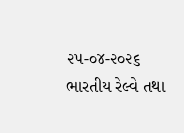૨૫-૦૪-૨૦૨૬ ભારતીય રેલ્વે તથા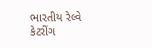ભારતીય રેલ્વે કેટરીંગ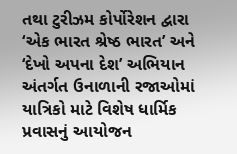તથા ટુરીઝમ કોર્પોરેશન દ્વારા ‘એક ભારત શ્રેષ્ઠ ભારત’ અને ‘દેખો અપના દેશ’ અભિયાન અંતર્ગત ઉનાળાની રજાઓમાં યાત્રિકો માટે વિશેષ ધાર્મિક પ્રવાસનું આયોજન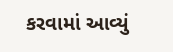કરવામાં આવ્યું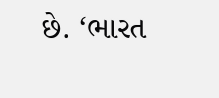છે. ‘ભારત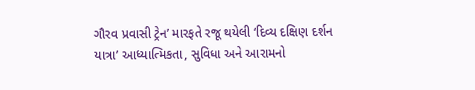ગૌરવ પ્રવાસી ટ્રેન’ મારફતે રજૂ થયેલી ‘દિવ્ય દક્ષિણ દર્શન યાત્રા’ આધ્યાત્મિકતા, સુવિધા અને આરામનો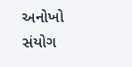અનોખો સંયોગ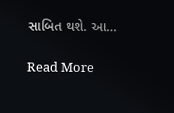સાબિત થશે. આ…

Read More